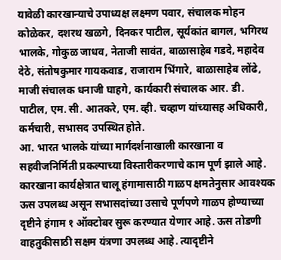यावेळी कारखान्याचे उपाध्यक्ष लक्ष्मण पवार, संचालक मोहन कोळेकर, दशरथ खळगे, दिनकर पाटील, सूर्यकांत बागल, भगिरथ भालके, गोकुळ जाधव, नेताजी सावंत, बाळासाहेब गडदे, महादेव देठे, संतोषकुमार गायकवाड, राजाराम भिंगारे, बाळासाहेब लोंढे, माजी संचालक धनाजी घाहगे, कार्यकारी संचालक आर. डी. पाटील, एम. सी. आतकरे, एम. व्ही. चव्हाण यांच्यासह अधिकारी, कर्मचारी, सभासद उपस्थित होते.
आ. भारत भालके यांच्या मार्गदर्शनाखाली कारखाना व सहवीजनिर्मिती प्रकल्पाच्या विस्तारीकरणाचे काम पूर्ण झाले आहे. कारखाना कार्यक्षेत्रात चालू हंगामासाठी गाळप क्षमतेनुसार आवश्यक ऊस उपलब्ध असून सभासदांच्या उसाचे पूर्णपणे गाळप होण्याच्या दृष्टीने हंगाम १ ऑक्टोबर सुरू करण्यात येणार आहे. ऊस तोडणी वाहतुकीसाठी सक्षम यंत्रणा उपलब्ध आहे. त्यादृष्टीने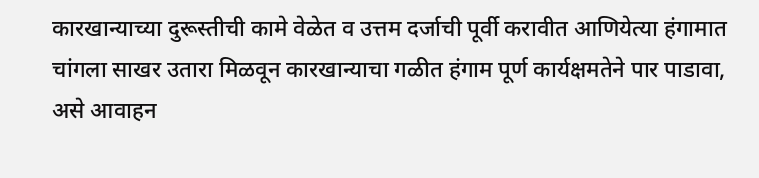कारखान्याच्या दुरूस्तीची कामे वेळेत व उत्तम दर्जाची पूर्वी करावीत आणियेत्या हंगामात चांगला साखर उतारा मिळवून कारखान्याचा गळीत हंगाम पूर्ण कार्यक्षमतेने पार पाडावा, असे आवाहन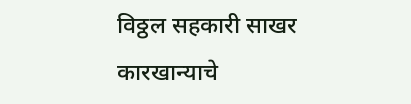विठ्ठल सहकारी साखर कारखान्याचे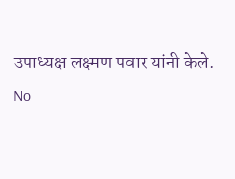उपाध्यक्ष लक्ष्मण पवार यांनी केले.
No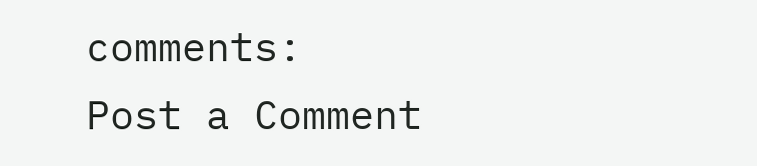comments:
Post a Comment